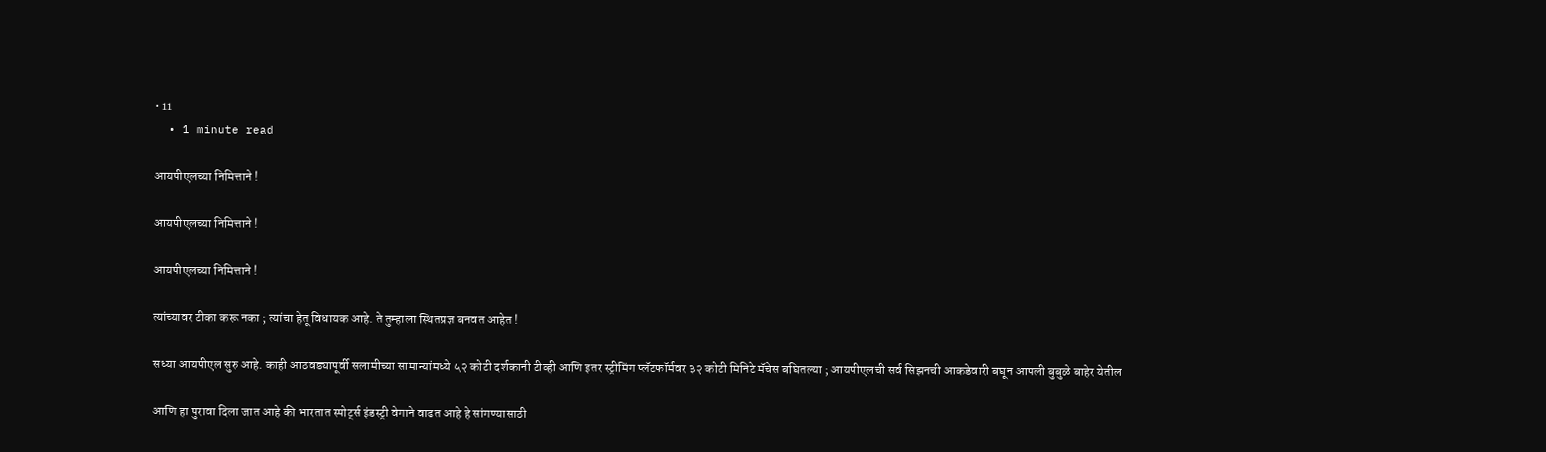• 11
  • 1 minute read

आयपीएलच्या निमित्ताने !

आयपीएलच्या निमित्ताने !

आयपीएलच्या निमित्ताने !

त्यांच्यावर टीका करू नका ; त्यांचा हेतू विधायक आहे. ते तुम्हाला स्थितप्रज्ञ बनवत आहेत !

सध्या आयपीएल सुरु आहे. काही आठवड्यापूर्वी सलामीच्या सामान्यांमध्ये ५२ कोटी दर्शकानी टीव्ही आणि इतर स्ट्रीमिंग प्लॅटफॉर्मवर ३२ कोटी मिनिटे मॅचेस बघितल्या ; आयपीएलची सर्व सिझनची आकडेवारी बघून आपली बुबुळे बाहेर येतील

आणि हा पुरावा दिला जात आहे की भारतात स्पोर्ट्स इंडस्ट्री वेगाने वाढत आहे हे सांगण्यासाठी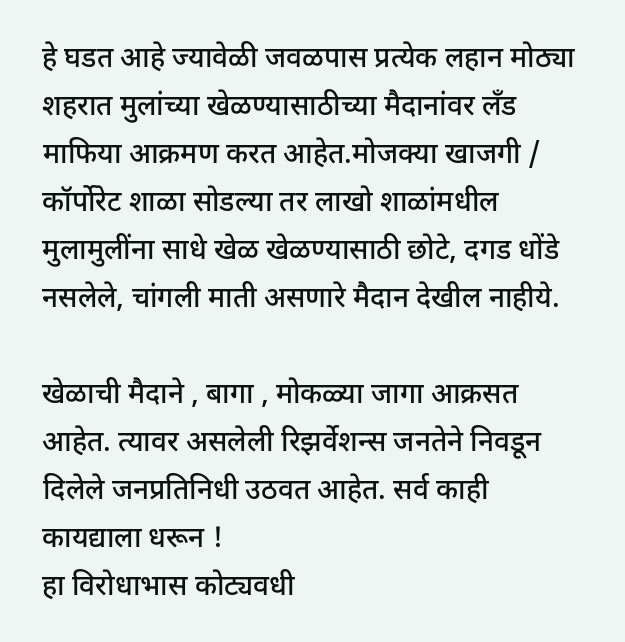हे घडत आहे ज्यावेळी जवळपास प्रत्येक लहान मोठ्या शहरात मुलांच्या खेळण्यासाठीच्या मैदानांवर लँड माफिया आक्रमण करत आहेत.मोजक्या खाजगी / कॉर्पोरेट शाळा सोडल्या तर लाखो शाळांमधील मुलामुलींना साधे खेळ खेळण्यासाठी छोटे, दगड धोंडे नसलेले, चांगली माती असणारे मैदान देखील नाहीये.

खेळाची मैदाने , बागा , मोकळ्या जागा आक्रसत आहेत. त्यावर असलेली रिझर्वेशन्स जनतेने निवडून दिलेले जनप्रतिनिधी उठवत आहेत. सर्व काही कायद्याला धरून !
हा विरोधाभास कोट्यवधी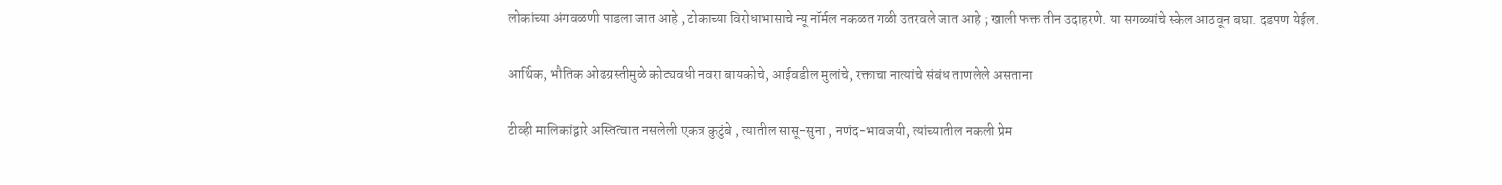लोकांच्या अंगवळणी पाडला जात आहे , टोकाच्या विरोधाभासाचे न्यू नॉर्मल नकळत गळी उतरवले जात आहे ; खाली फक्त तीन उदाहरणे. या सगळ्यांचे स्केल आठवून बघा. दडपण येईल.

आर्थिक, भौतिक ओढग्रस्तीमुळे कोट्यवधी नवरा बायकोचे, आईवडील मुलांचे, रक्ताचा नात्यांचे संबंध ताणलेले असताना

टीव्ही मालिकांद्वारे अस्तित्वात नसलेली एकत्र कुटुंबे , त्यातील सासू-सुना , नणंद-भावजयी, त्यांच्यातील नकली प्रेम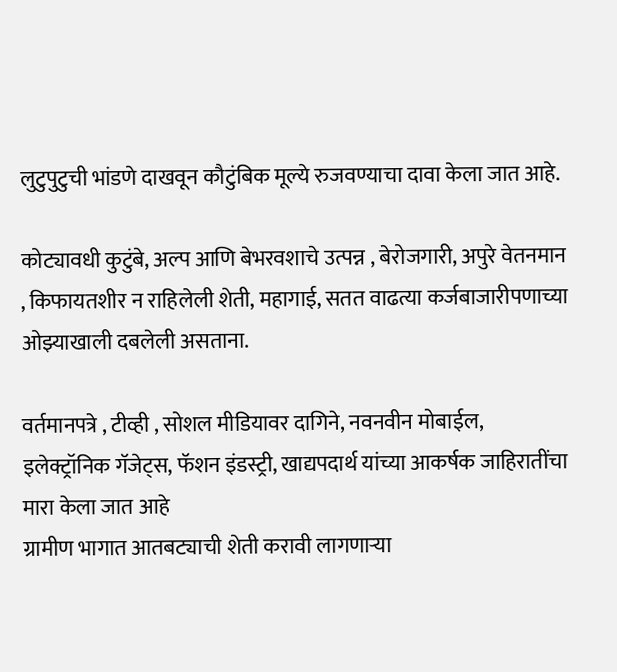लुटुपुटुची भांडणे दाखवून कौटुंबिक मूल्ये रुजवण्याचा दावा केला जात आहे.

कोट्यावधी कुटुंबे, अल्प आणि बेभरवशाचे उत्पन्न , बेरोजगारी, अपुरे वेतनमान , किफायतशीर न राहिलेली शेती, महागाई, सतत वाढत्या कर्जबाजारीपणाच्या ओझ्याखाली दबलेली असताना.

वर्तमानपत्रे , टीव्ही , सोशल मीडियावर दागिने, नवनवीन मोबाईल, इलेक्ट्रॉनिक गॅजेट्स, फॅशन इंडस्ट्री, खाद्यपदार्थ यांच्या आकर्षक जाहिरातींचा मारा केला जात आहे
ग्रामीण भागात आतबट्याची शेती करावी लागणाऱ्या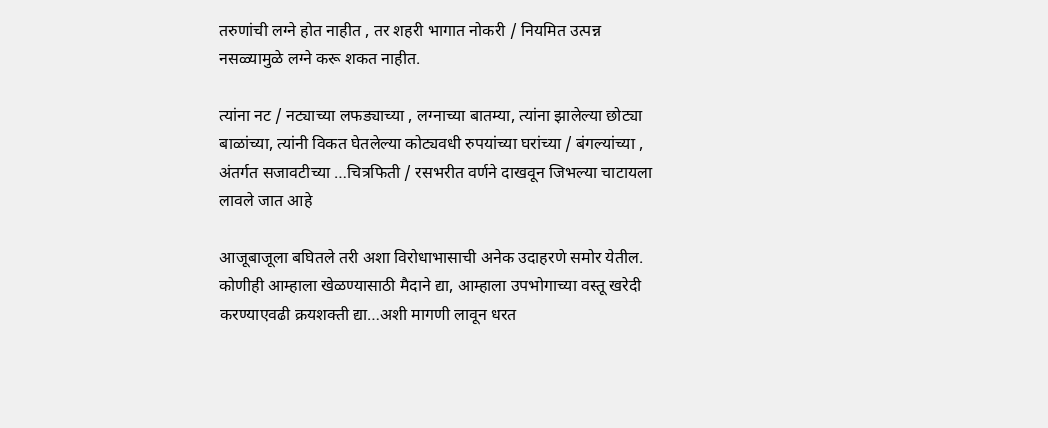तरुणांची लग्ने होत नाहीत , तर शहरी भागात नोकरी / नियमित उत्पन्न नसळ्यामुळे लग्ने करू शकत नाहीत.

त्यांना नट / नट्याच्या लफड्याच्या , लग्नाच्या बातम्या, त्यांना झालेल्या छोट्या बाळांच्या, त्यांनी विकत घेतलेल्या कोट्यवधी रुपयांच्या घरांच्या / बंगल्यांच्या , अंतर्गत सजावटीच्या …चित्रफिती / रसभरीत वर्णने दाखवून जिभल्या चाटायला लावले जात आहे

आजूबाजूला बघितले तरी अशा विरोधाभासाची अनेक उदाहरणे समोर येतील. कोणीही आम्हाला खेळण्यासाठी मैदाने द्या, आम्हाला उपभोगाच्या वस्तू खरेदी करण्याएवढी क्रयशक्ती द्या…अशी मागणी लावून धरत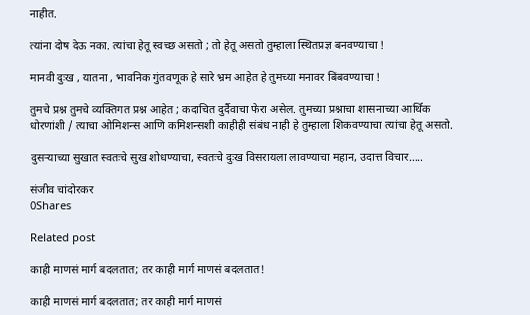नाहीत.

त्यांना दोष देऊ नका. त्यांचा हेतू स्वच्छ असतो ; तो हेतू असतो तुम्हाला स्थितप्रज्ञ बनवण्याचा !

मानवी दुःख , यातना , भावनिक गुंतवणूक हे सारे भ्रम आहेत हे तुमच्या मनावर बिंबवण्याचा !

तुमचे प्रश्न तुमचे व्यक्तिगत प्रश्न आहेत ; कदाचित दुर्दैवाचा फेरा असेल. तुमच्या प्रश्नाचा शासनाच्या आर्थिक धोरणांशी / त्याचा ओमिशन्स आणि कमिशन्सशी काहीही संबंध नाही हे तुम्हाला शिकवण्याचा त्यांचा हेतू असतो.

दुसऱ्याच्या सुखात स्वतःचे सुख शोधण्याचा, स्वतःचे दुःख विसरायला लावण्याचा महान, उदात्त विचार…..

संजीव चांदोरकर
0Shares

Related post

काही माणसं मार्ग बदलतात; तर काही मार्ग माणसं बदलतात!

काही माणसं मार्ग बदलतात; तर काही मार्ग माणसं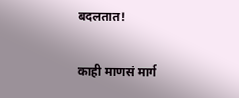बदलतात!

काही माणसं मार्ग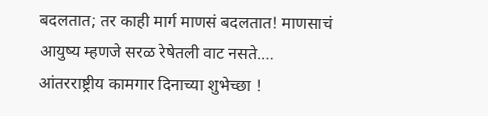बदलतात; तर काही मार्ग माणसं बदलतात! माणसाचं आयुष्य म्हणजे सरळ रेषेतली वाट नसते.…
आंतरराष्ट्रीय कामगार दिनाच्या शुभेच्छा !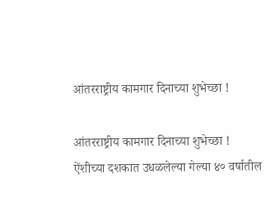आंतरराष्ट्रीय कामगार दिनाच्या शुभेच्छा !

आंतरराष्ट्रीय कामगार दिनाच्या शुभेच्छा ! ऐंशीच्या दशकात उधळलेल्या गेल्या ४० वर्षातील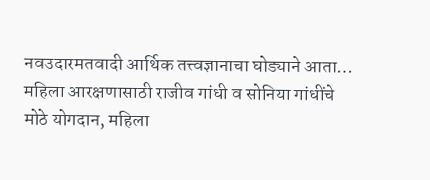नवउदारमतवादी आर्थिक तत्त्वज्ञानाचा घोड्याने आता…
महिला आरक्षणासाठी राजीव गांधी व सोनिया गांधींचे मोठे योगदान, महिला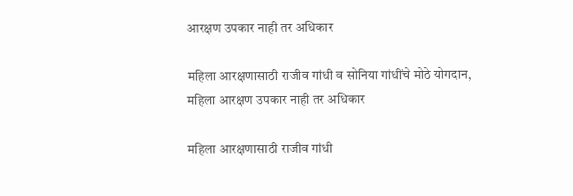आरक्षण उपकार नाही तर अधिकार

महिला आरक्षणासाठी राजीव गांधी व सोनिया गांधींचे मोठे योगदान, महिला आरक्षण उपकार नाही तर अधिकार

महिला आरक्षणासाठी राजीव गांधी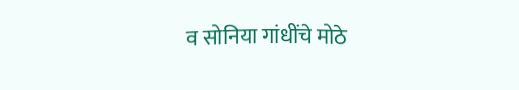व सोनिया गांधींचे मोठे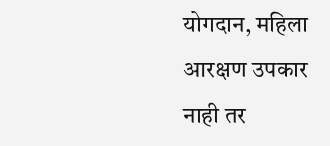योगदान, महिला आरक्षण उपकार नाही तर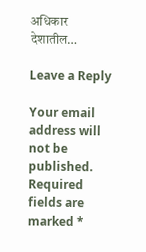अधिकार देशातील…

Leave a Reply

Your email address will not be published. Required fields are marked *